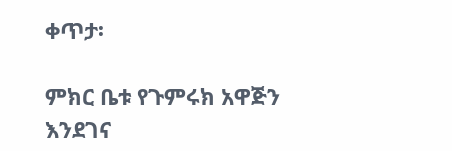ቀጥታ፡

ምክር ቤቱ የጉምሩክ አዋጅን እንደገና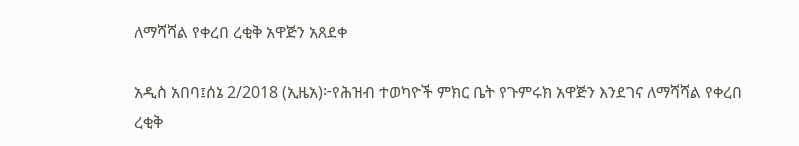ለማሻሻል የቀረበ ረቂቅ አዋጅን አጸደቀ

አዲስ አበባ፤ሰኔ 2/2018 (ኢዜአ)፦የሕዝብ ተወካዮች ምክር ቤት የጉምሩክ አዋጅን እንደገና ለማሻሻል የቀረበ ረቂቅ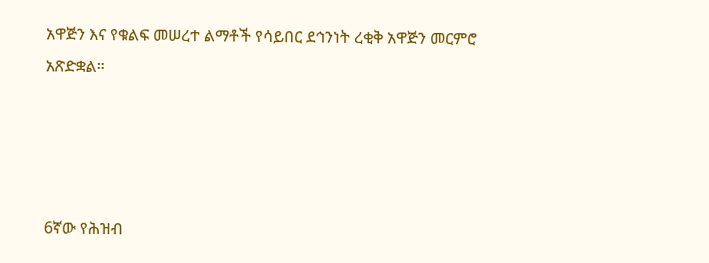አዋጅን እና የቁልፍ መሠረተ ልማቶች የሳይበር ደኅንነት ረቂቅ አዋጅን መርምሮ አጽድቋል።




6ኛው የሕዝብ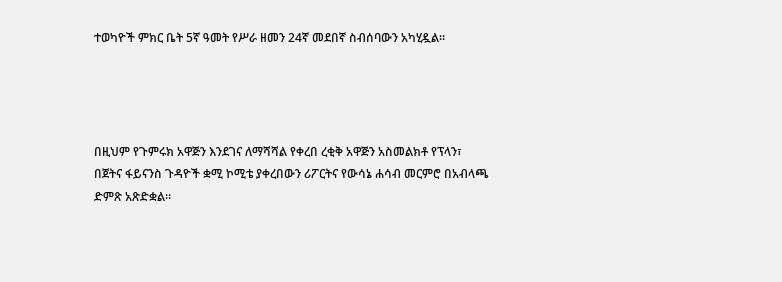ተወካዮች ምክር ቤት 5ኛ ዓመት የሥራ ዘመን 24ኛ መደበኛ ስብሰባውን አካሂዷል።




በዚህም የጉምሩክ አዋጅን እንደገና ለማሻሻል የቀረበ ረቂቅ አዋጅን አስመልክቶ የፕላን፣ በጀትና ፋይናንስ ጉዳዮች ቋሚ ኮሚቴ ያቀረበውን ሪፖርትና የውሳኔ ሐሳብ መርምሮ በአብላጫ ድምጽ አጽድቋል።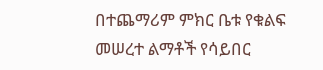በተጨማሪም ምክር ቤቱ የቁልፍ መሠረተ ልማቶች የሳይበር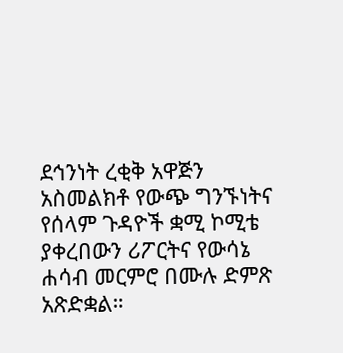ደኅንነት ረቂቅ አዋጅን አስመልክቶ የውጭ ግንኙነትና የሰላም ጉዳዮች ቋሚ ኮሚቴ ያቀረበውን ሪፖርትና የውሳኔ ሐሳብ መርምሮ በሙሉ ድምጽ አጽድቋል።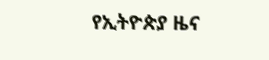የኢትዮጵያ ዜና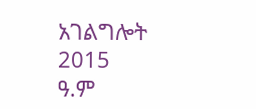አገልግሎት
2015
ዓ.ም